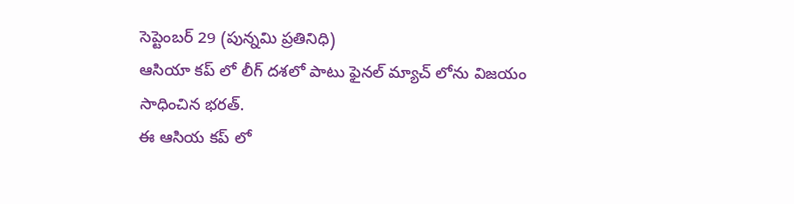సెప్టెంబర్ 29 (పున్నమి ప్రతినిధి)
ఆసియా కప్ లో లీగ్ దశలో పాటు ఫైనల్ మ్యాచ్ లోను విజయం సాధించిన భరత్.
ఈ ఆసియ కప్ లో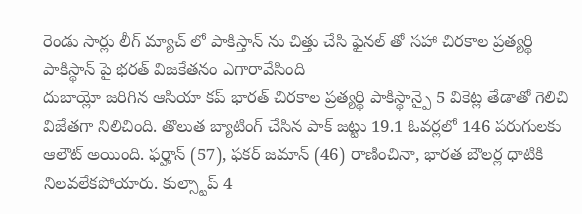రెండు సార్లు లీగ్ మ్యాచ్ లో పాకిస్తాన్ ను చిత్తు చేసి ఫైనల్ తో సహా చిరకాల ప్రత్యర్థి పాకిస్థాన్ పై భరత్ విజకేతనం ఎగారావేసింది
దుబాయ్లో జరిగిన ఆసియా కప్ భారత్ చిరకాల ప్రత్యర్థి పాకిస్థాన్పై 5 వికెట్ల తేడాతో గెలిచి విజేతగా నిలిచింది. తొలుత బ్యాటింగ్ చేసిన పాక్ జట్టు 19.1 ఓవర్లలో 146 పరుగులకు ఆలౌట్ అయింది. ఫర్హాన్ (57), ఫకర్ జమాన్ (46) రాణించినా, భారత బౌలర్ల ధాటికి నిలవలేకపోయారు. కుల్స్టాప్ 4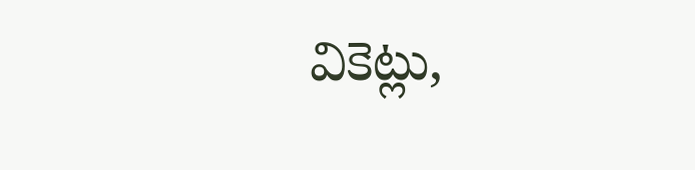వికెట్లు,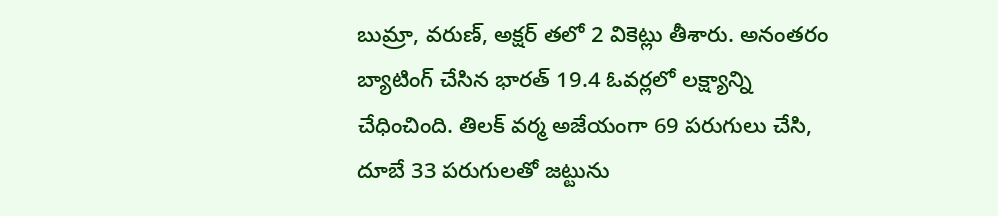బుమ్రా, వరుణ్, అక్షర్ తలో 2 వికెట్లు తీశారు. అనంతరం బ్యాటింగ్ చేసిన భారత్ 19.4 ఓవర్లలో లక్ష్యాన్ని చేధించింది. తిలక్ వర్మ అజేయంగా 69 పరుగులు చేసి, దూబే 33 పరుగులతో జట్టును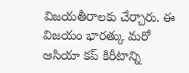విజయతీరాలకు చేర్చారు. ఈ విజయం భారత్కు మరో ఆసియా కప్ కిరీటాన్ని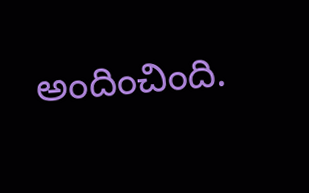అందించింది.